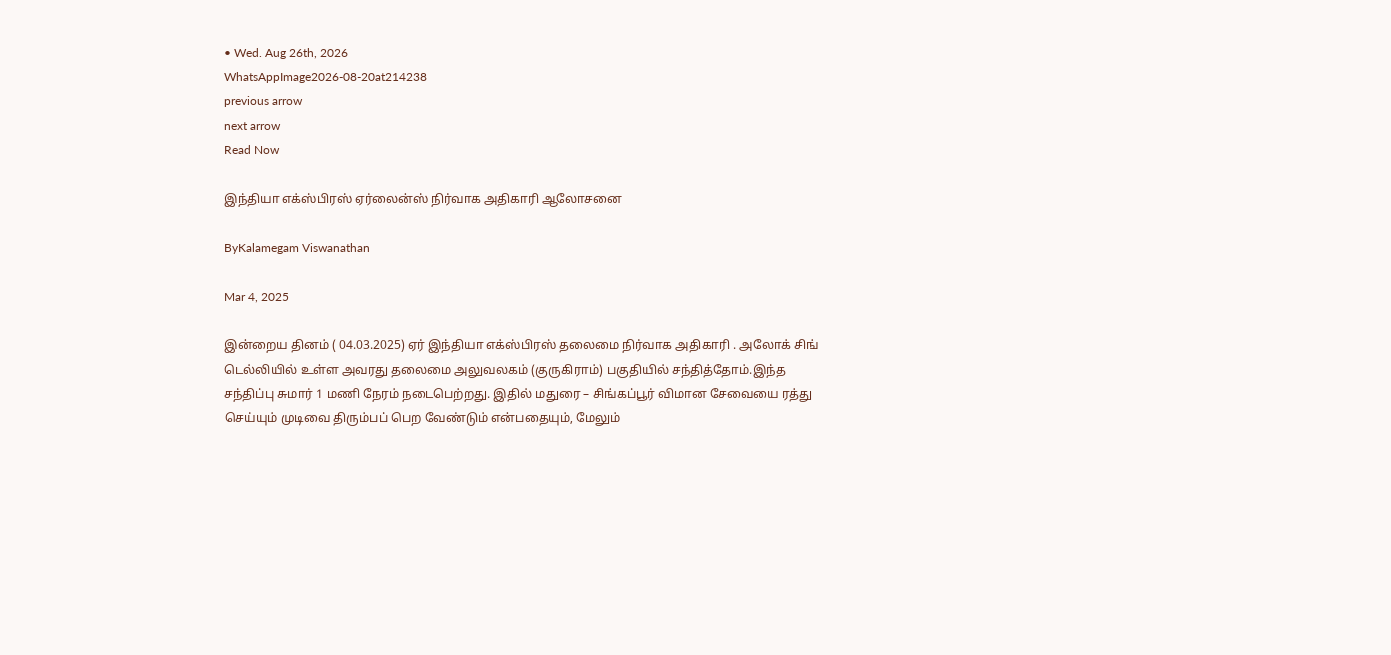• Wed. Aug 26th, 2026
WhatsAppImage2026-08-20at214238
previous arrow
next arrow
Read Now

இந்தியா எக்ஸ்பிரஸ் ஏர்லைன்ஸ் நிர்வாக அதிகாரி ஆலோசனை

ByKalamegam Viswanathan

Mar 4, 2025

இன்றைய தினம் ( 04.03.2025) ஏர் இந்தியா எக்ஸ்பிரஸ் தலைமை நிர்வாக அதிகாரி . அலோக் சிங் டெல்லியில் உள்ள அவரது தலைமை அலுவலகம் (குருகிராம்) பகுதியில் சந்தித்தோம்.இந்த சந்திப்பு சுமார் 1 மணி நேரம் நடைபெற்றது. இதில் மதுரை – சிங்கப்பூர் விமான சேவையை ரத்து செய்யும் முடிவை திரும்பப் பெற வேண்டும் என்பதையும், மேலும்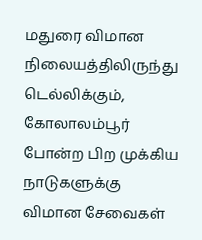மதுரை விமான நிலையத்திலிருந்து டெல்லிக்கும், கோலாலம்பூர் போன்ற பிற முக்கிய நாடுகளுக்கு விமான சேவைகள்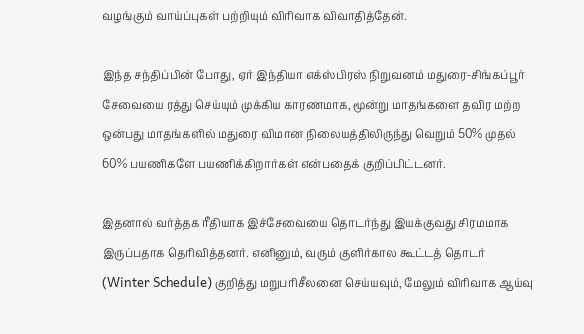வழங்கும் வாய்ப்புகள் பற்றியும் விரிவாக விவாதித்தேன்.

இந்த சந்திப்பின் போது, ஏர் இந்தியா எக்ஸ்பிரஸ் நிறுவனம் மதுரை-சிங்கப்பூர் சேவையை ரத்து செய்யும் முக்கிய காரணமாக, மூன்று மாதங்களை தவிர மற்ற ஒன்பது மாதங்களில் மதுரை விமான நிலையத்திலிருந்து வெறும் 50% முதல் 60% பயணிகளே பயணிக்கிறார்கள் என்பதைக் குறிப்பிட்டனர்.

இதனால் வர்த்தக ரீதியாக இச்சேவையை தொடர்ந்து இயக்குவது சிரமமாக இருப்பதாக தெரிவித்தனர். எனினும், வரும் குளிர்கால கூட்டத் தொடர் (Winter Schedule) குறித்து மறுபரிசீலனை செய்யவும், மேலும் விரிவாக ஆய்வு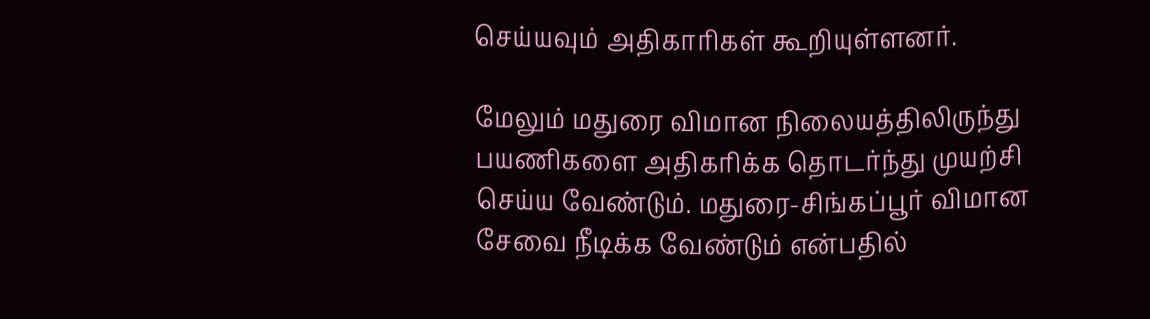செய்யவும் அதிகாரிகள் கூறியுள்ளனர்.

மேலும் மதுரை விமான நிலையத்திலிருந்து பயணிகளை அதிகரிக்க தொடர்ந்து முயற்சி செய்ய வேண்டும். மதுரை-சிங்கப்பூர் விமான சேவை நீடிக்க வேண்டும் என்பதில்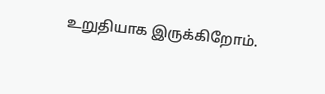உறுதியாக இருக்கிறோம்.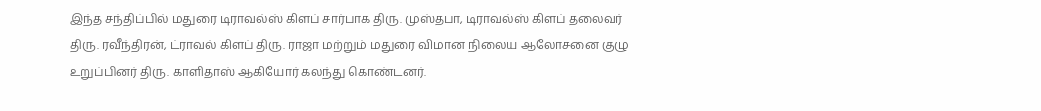இந்த சந்திப்பில் மதுரை டிராவல்ஸ் கிளப் சார்பாக திரு. முஸ்தபா, டிராவல்ஸ் கிளப் தலைவர் திரு. ரவீந்திரன், ட்ராவல் கிளப் திரு. ராஜா மற்றும் மதுரை விமான நிலைய ஆலோசனை குழு உறுப்பினர் திரு. காளிதாஸ் ஆகியோர் கலந்து கொண்டனர்.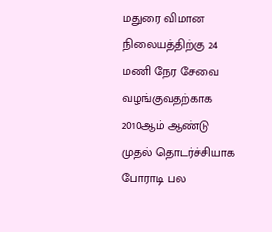மதுரை விமான நிலையத்திற்கு 24 மணி நேர சேவை வழங்குவதற்காக 2010ஆம் ஆண்டு முதல் தொடர்ச்சியாக போராடி பல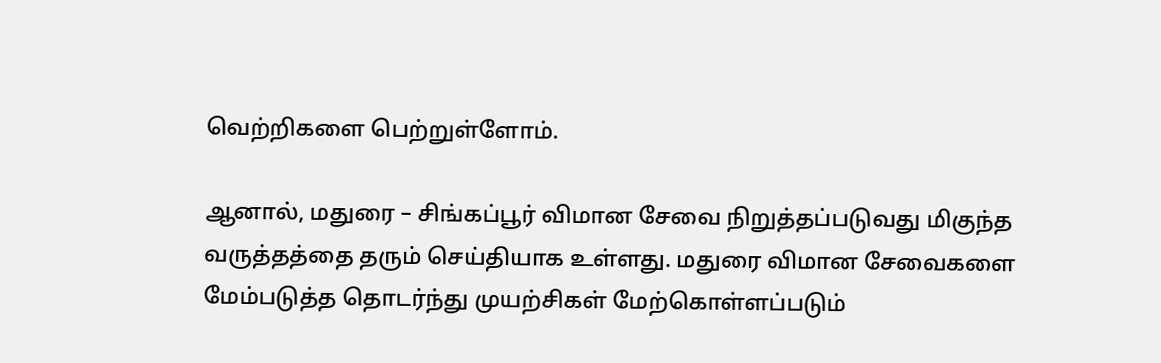வெற்றிகளை பெற்றுள்ளோம்.

ஆனால், மதுரை – சிங்கப்பூர் விமான சேவை நிறுத்தப்படுவது மிகுந்த வருத்தத்தை தரும் செய்தியாக உள்ளது. மதுரை விமான சேவைகளை மேம்படுத்த தொடர்ந்து முயற்சிகள் மேற்கொள்ளப்படும்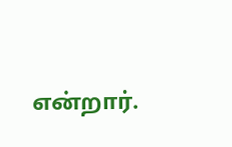என்றார்.